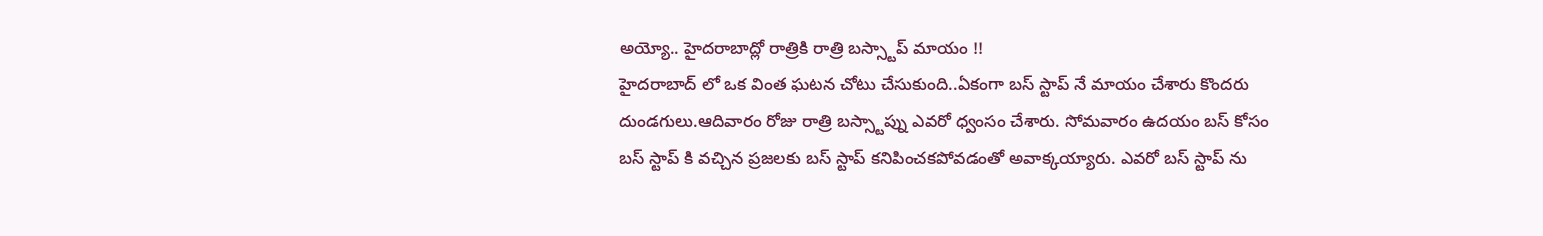అయ్యో.. హైదరాబాద్లో రాత్రికి రాత్రి బస్స్టాప్ మాయం !!
హైదరాబాద్ లో ఒక వింత ఘటన చోటు చేసుకుంది..ఏకంగా బస్ స్టాప్ నే మాయం చేశారు కొందరు దుండగులు.ఆదివారం రోజు రాత్రి బస్స్టాప్ను ఎవరో ధ్వంసం చేశారు. సోమవారం ఉదయం బస్ కోసం బస్ స్టాప్ కి వచ్చిన ప్రజలకు బస్ స్టాప్ కనిపించకపోవడంతో అవాక్కయ్యారు. ఎవరో బస్ స్టాప్ ను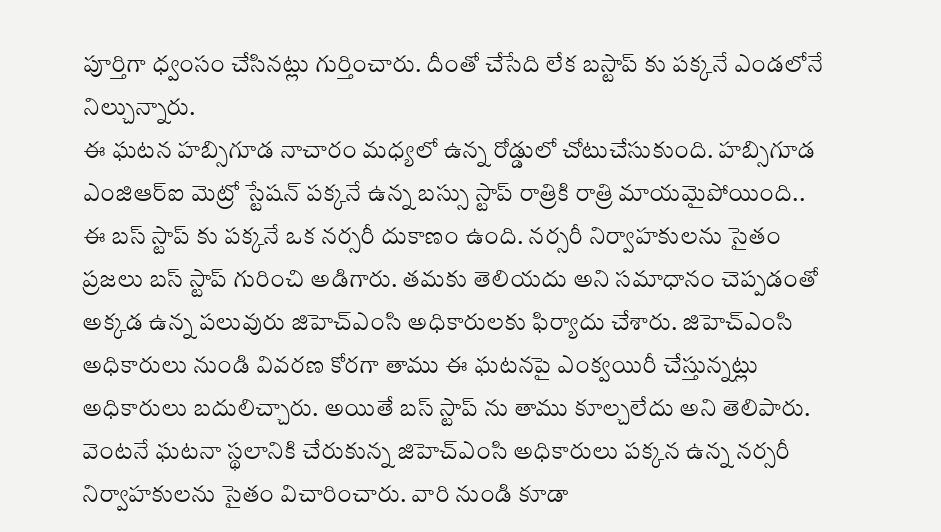పూర్తిగా ధ్వంసం చేసినట్లు గుర్తించారు. దీంతో చేసేది లేక బస్టాప్ కు పక్కనే ఎండలోనే నిల్చున్నారు.
ఈ ఘటన హబ్సిగూడ నాచారం మధ్యలో ఉన్న రోడ్డులో చోటుచేసుకుంది. హబ్సిగూడ ఎంజిఆర్ఐ మెట్రో స్టేషన్ పక్కనే ఉన్న బస్సు స్టాప్ రాత్రికి రాత్రి మాయమైపోయింది.. ఈ బస్ స్టాప్ కు పక్కనే ఒక నర్సరీ దుకాణం ఉంది. నర్సరీ నిర్వాహకులను సైతం ప్రజలు బస్ స్టాప్ గురించి అడిగారు. తమకు తెలియదు అని సమాధానం చెప్పడంతో అక్కడ ఉన్న పలువురు జిహెచ్ఎంసి అధికారులకు ఫిర్యాదు చేశారు. జిహెచ్ఎంసి అధికారులు నుండి వివరణ కోరగా తాము ఈ ఘటనపై ఎంక్వయిరీ చేస్తున్నట్లు అధికారులు బదులిచ్చారు. అయితే బస్ స్టాప్ ను తాము కూల్చలేదు అని తెలిపారు. వెంటనే ఘటనా స్థలానికి చేరుకున్న జిహెచ్ఎంసి అధికారులు పక్కన ఉన్న నర్సరీ నిర్వాహకులను సైతం విచారించారు. వారి నుండి కూడా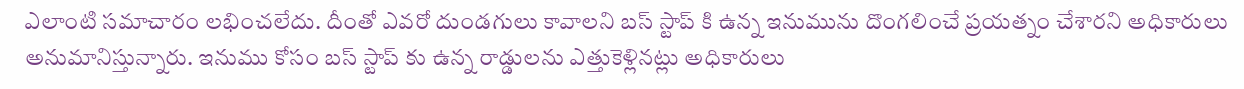ఎలాంటి సమాచారం లభించలేదు. దీంతో ఎవరో దుండగులు కావాలని బస్ స్టాప్ కి ఉన్న ఇనుమును దొంగలించే ప్రయత్నం చేశారని అధికారులు అనుమానిస్తున్నారు. ఇనుము కోసం బస్ స్టాప్ కు ఉన్న రాడ్డులను ఎత్తుకెళ్లినట్లు అధికారులు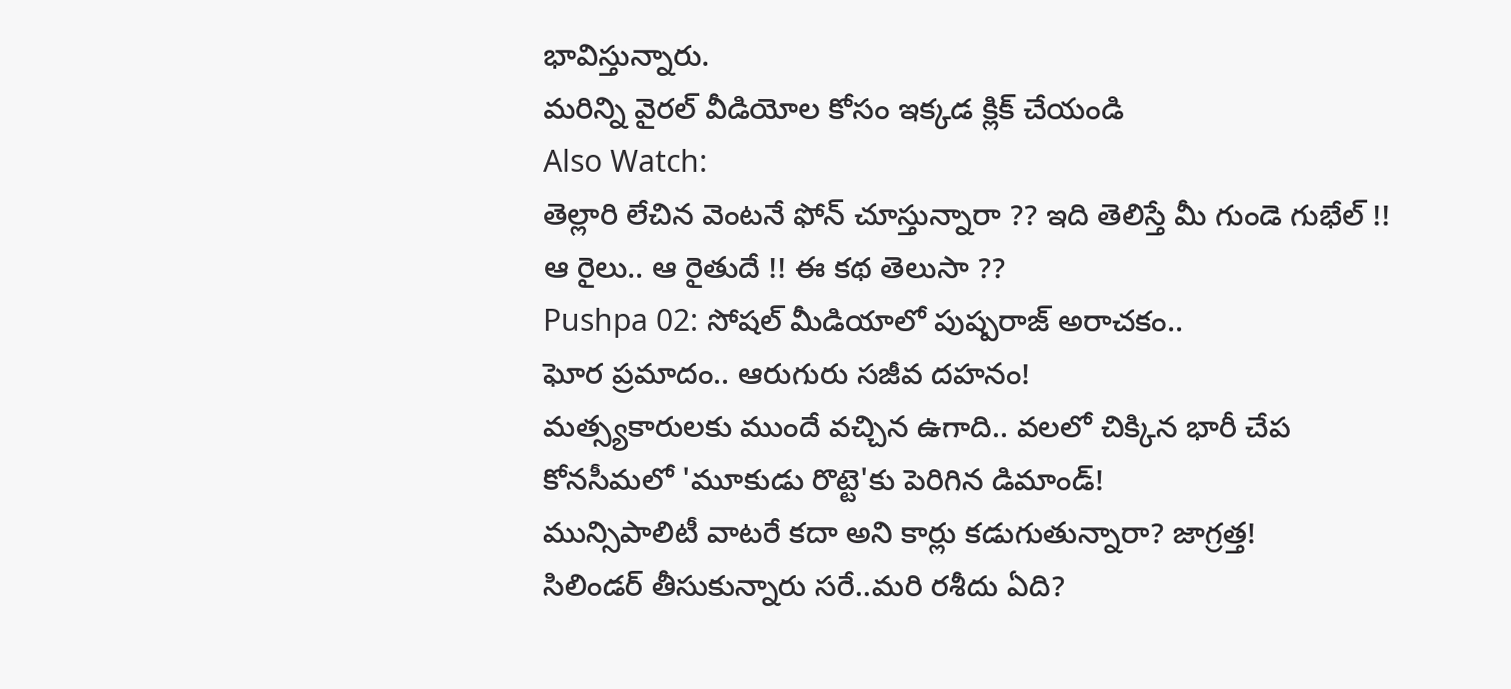భావిస్తున్నారు.
మరిన్ని వైరల్ వీడియోల కోసం ఇక్కడ క్లిక్ చేయండి
Also Watch:
తెల్లారి లేచిన వెంటనే ఫోన్ చూస్తున్నారా ?? ఇది తెలిస్తే మీ గుండె గుభేల్ !!
ఆ రైలు.. ఆ రైతుదే !! ఈ కథ తెలుసా ??
Pushpa 02: సోషల్ మీడియాలో పుష్పరాజ్ అరాచకం..
ఘోర ప్రమాదం.. ఆరుగురు సజీవ దహనం!
మత్స్యకారులకు ముందే వచ్చిన ఉగాది.. వలలో చిక్కిన భారీ చేప
కోనసీమలో 'మూకుడు రొట్టె'కు పెరిగిన డిమాండ్!
మున్సిపాలిటీ వాటరే కదా అని కార్లు కడుగుతున్నారా? జాగ్రత్త!
సిలిండర్ తీసుకున్నారు సరే..మరి రశీదు ఏది?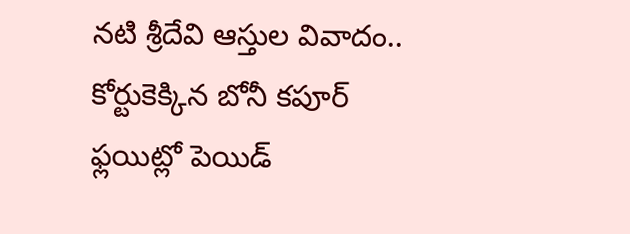నటి శ్రీదేవి ఆస్తుల వివాదం.. కోర్టుకెక్కిన బోనీ కపూర్
ఫ్లయిట్లో పెయిడ్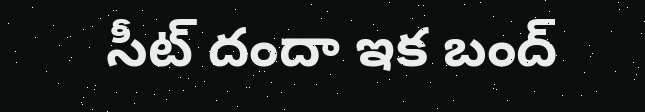సీట్ దందా ఇక బంద్